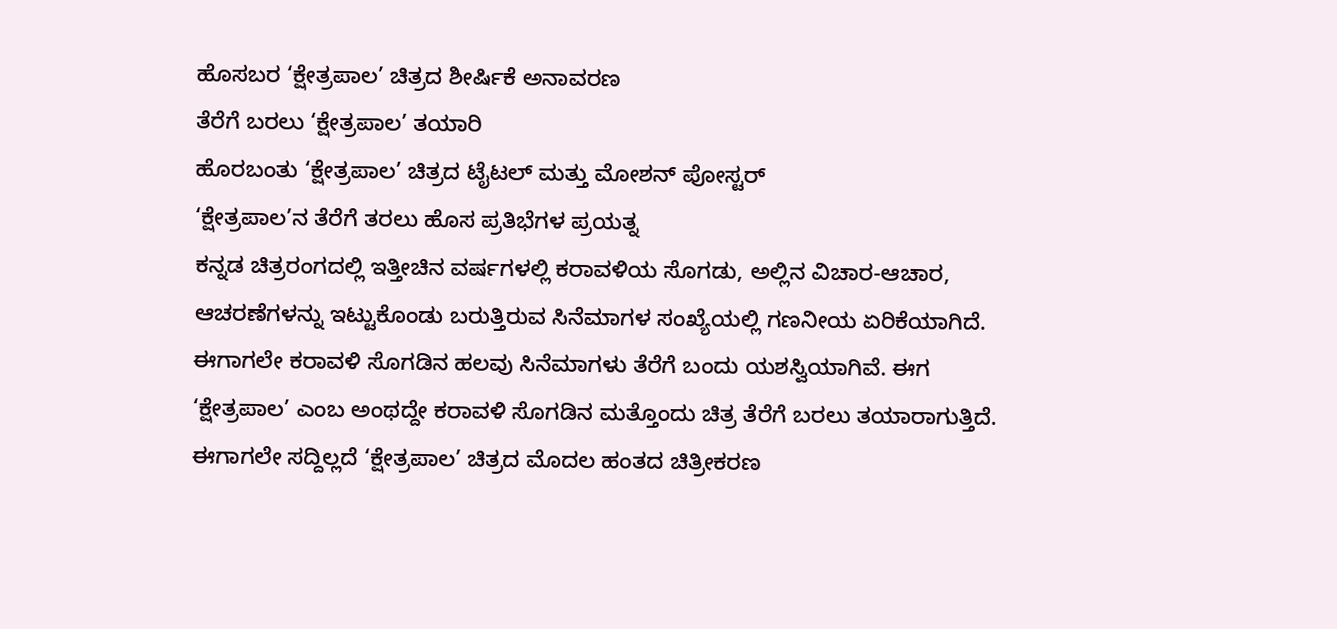ಹೊಸಬರ ‘ಕ್ಷೇತ್ರಪಾಲ’ ಚಿತ್ರದ ಶೀರ್ಷಿಕೆ ಅನಾವರಣ
ತೆರೆಗೆ ಬರಲು ‘ಕ್ಷೇತ್ರಪಾಲ’ ತಯಾರಿ
ಹೊರಬಂತು ‘ಕ್ಷೇತ್ರಪಾಲ’ ಚಿತ್ರದ ಟೈಟಲ್ ಮತ್ತು ಮೋಶನ್ ಪೋಸ್ಟರ್
‘ಕ್ಷೇತ್ರಪಾಲ’ನ ತೆರೆಗೆ ತರಲು ಹೊಸ ಪ್ರತಿಭೆಗಳ ಪ್ರಯತ್ನ
ಕನ್ನಡ ಚಿತ್ರರಂಗದಲ್ಲಿ ಇತ್ತೀಚಿನ ವರ್ಷಗಳಲ್ಲಿ ಕರಾವಳಿಯ ಸೊಗಡು, ಅಲ್ಲಿನ ವಿಚಾರ-ಆಚಾರ, ಆಚರಣೆಗಳನ್ನು ಇಟ್ಟುಕೊಂಡು ಬರುತ್ತಿರುವ ಸಿನೆಮಾಗಳ ಸಂಖ್ಯೆಯಲ್ಲಿ ಗಣನೀಯ ಏರಿಕೆಯಾಗಿದೆ. ಈಗಾಗಲೇ ಕರಾವಳಿ ಸೊಗಡಿನ ಹಲವು ಸಿನೆಮಾಗಳು ತೆರೆಗೆ ಬಂದು ಯಶಸ್ವಿಯಾಗಿವೆ. ಈಗ ‘ಕ್ಷೇತ್ರಪಾಲ’ ಎಂಬ ಅಂಥದ್ದೇ ಕರಾವಳಿ ಸೊಗಡಿನ ಮತ್ತೊಂದು ಚಿತ್ರ ತೆರೆಗೆ ಬರಲು ತಯಾರಾಗುತ್ತಿದೆ.
ಈಗಾಗಲೇ ಸದ್ದಿಲ್ಲದೆ ‘ಕ್ಷೇತ್ರಪಾಲ’ ಚಿತ್ರದ ಮೊದಲ ಹಂತದ ಚಿತ್ರೀಕರಣ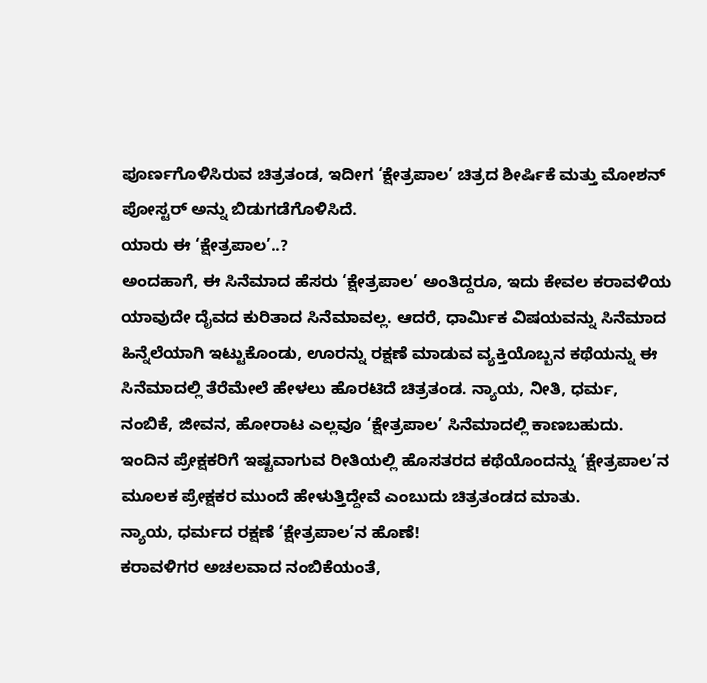ಪೂರ್ಣಗೊಳಿಸಿರುವ ಚಿತ್ರತಂಡ, ಇದೀಗ ‘ಕ್ಷೇತ್ರಪಾಲ’ ಚಿತ್ರದ ಶೀರ್ಷಿಕೆ ಮತ್ತು ಮೋಶನ್ ಪೋಸ್ಟರ್ ಅನ್ನು ಬಿಡುಗಡೆಗೊಳಿಸಿದೆ.
ಯಾರು ಈ ‘ಕ್ಷೇತ್ರಪಾಲ’..?
ಅಂದಹಾಗೆ, ಈ ಸಿನೆಮಾದ ಹೆಸರು ‘ಕ್ಷೇತ್ರಪಾಲ’ ಅಂತಿದ್ದರೂ, ಇದು ಕೇವಲ ಕರಾವಳಿಯ ಯಾವುದೇ ದೈವದ ಕುರಿತಾದ ಸಿನೆಮಾವಲ್ಲ. ಆದರೆ, ಧಾರ್ಮಿಕ ವಿಷಯವನ್ನು ಸಿನೆಮಾದ ಹಿನ್ನೆಲೆಯಾಗಿ ಇಟ್ಟುಕೊಂಡು, ಊರನ್ನು ರಕ್ಷಣೆ ಮಾಡುವ ವ್ಯಕ್ತಿಯೊಬ್ಬನ ಕಥೆಯನ್ನು ಈ ಸಿನೆಮಾದಲ್ಲಿ ತೆರೆಮೇಲೆ ಹೇಳಲು ಹೊರಟಿದೆ ಚಿತ್ರತಂಡ. ನ್ಯಾಯ, ನೀತಿ, ಧರ್ಮ, ನಂಬಿಕೆ, ಜೀವನ, ಹೋರಾಟ ಎಲ್ಲವೂ ‘ಕ್ಷೇತ್ರಪಾಲ’ ಸಿನೆಮಾದಲ್ಲಿ ಕಾಣಬಹುದು. ಇಂದಿನ ಪ್ರೇಕ್ಷಕರಿಗೆ ಇಷ್ಟವಾಗುವ ರೀತಿಯಲ್ಲಿ ಹೊಸತರದ ಕಥೆಯೊಂದನ್ನು ‘ಕ್ಷೇತ್ರಪಾಲ’ನ ಮೂಲಕ ಪ್ರೇಕ್ಷಕರ ಮುಂದೆ ಹೇಳುತ್ತಿದ್ದೇವೆ ಎಂಬುದು ಚಿತ್ರತಂಡದ ಮಾತು.
ನ್ಯಾಯ, ಧರ್ಮದ ರಕ್ಷಣೆ ‘ಕ್ಷೇತ್ರಪಾಲ’ನ ಹೊಣೆ!
ಕರಾವಳಿಗರ ಅಚಲವಾದ ನಂಬಿಕೆಯಂತೆ,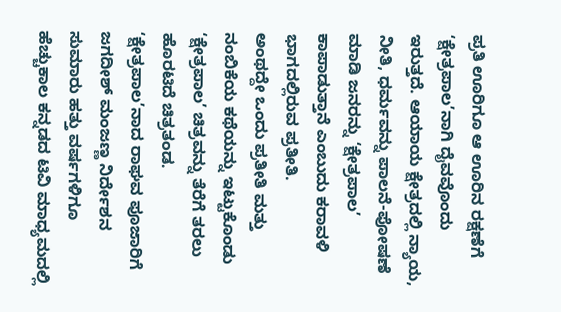ಪ್ರತಿ ಊರಿಗೂ ಆ ಊರಿನ ರಕ್ಷಣೆಗೆ ‘ಕ್ಷೇತ್ರಪಾಲ’ನಾಗಿ ದೈವವೊಂದು ಇರುತ್ತದೆ. ಆಯಾಯ ಕ್ಷೇತ್ರದಲ್ಲಿ ನ್ಯಾಯ, ನೀತಿ, ಧರ್ಮವನ್ನು ಪಾಲನೆ-ಪೋಷಣೆ ಮಾಡಿ ಜನರನ್ನು ‘ಕ್ಷೇತ್ರಪಾಲ’ ಕಾಪಾಡುತ್ತಾನೆ ಎಂಬುದು ಕರಾವಳಿ ಭಾಗದಲ್ಲಿರುವ ಪ್ರತೀತಿ.
ಅಂಥದ್ದೇ ಒಂದು ಪ್ರತೀತಿ ಮತ್ತು ನಂಬಿಕೆಯ ಕಥೆಯನ್ನು ಇಟ್ಟುಕೊಂಡು ‘ಕ್ಷೇತ್ರಪಾಲ’ ಚಿತ್ರವನ್ನು ತೆರೆಗೆ ತರಲು ಹೊರಟಿದೆ ಚಿತ್ರತಂಡ.
‘ಕ್ಷೇತ್ರಪಾಲ’ನಾದ ರಾಘವ ಪೂಜಾರಿಗೆ ಜಗದೀಶ್ ಮಂಜಣ್ಣ ನಿರ್ದೇಶನ
ಸುಮಾರು ಹತ್ತು ವರ್ಷಗಳಿಗೂ ಹೆಚ್ಚುಕಾಲ ಕನ್ನಡದ ಟಿವಿ ಮಾಧ್ಯಮದಲ್ಲಿ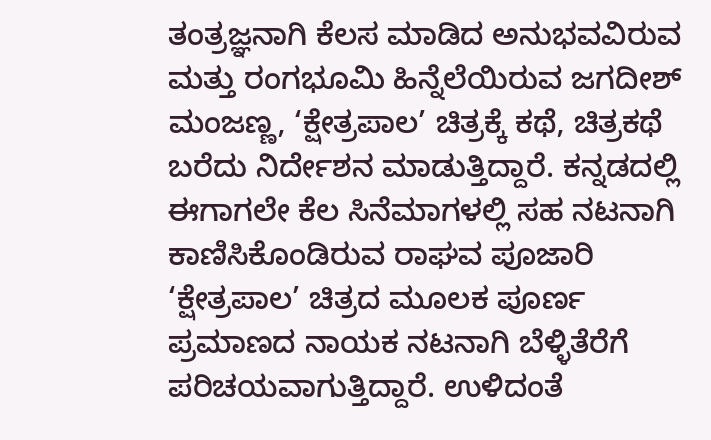ತಂತ್ರಜ್ಞನಾಗಿ ಕೆಲಸ ಮಾಡಿದ ಅನುಭವವಿರುವ ಮತ್ತು ರಂಗಭೂಮಿ ಹಿನ್ನೆಲೆಯಿರುವ ಜಗದೀಶ್ ಮಂಜಣ್ಣ, ‘ಕ್ಷೇತ್ರಪಾಲ’ ಚಿತ್ರಕ್ಕೆ ಕಥೆ, ಚಿತ್ರಕಥೆ ಬರೆದು ನಿರ್ದೇಶನ ಮಾಡುತ್ತಿದ್ದಾರೆ. ಕನ್ನಡದಲ್ಲಿ ಈಗಾಗಲೇ ಕೆಲ ಸಿನೆಮಾಗಳಲ್ಲಿ ಸಹ ನಟನಾಗಿ ಕಾಣಿಸಿಕೊಂಡಿರುವ ರಾಘವ ಪೂಜಾರಿ ‘ಕ್ಷೇತ್ರಪಾಲ’ ಚಿತ್ರದ ಮೂಲಕ ಪೂರ್ಣ ಪ್ರಮಾಣದ ನಾಯಕ ನಟನಾಗಿ ಬೆಳ್ಳಿತೆರೆಗೆ ಪರಿಚಯವಾಗುತ್ತಿದ್ದಾರೆ. ಉಳಿದಂತೆ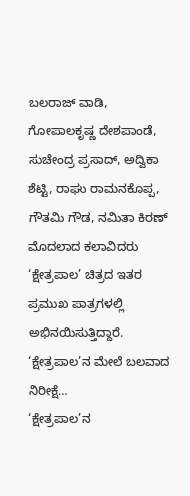ಬಲರಾಜ್ ವಾಡಿ, ಗೋಪಾಲಕೃಷ್ಣ ದೇಶಪಾಂಡೆ, ಸುಚೇಂದ್ರ ಪ್ರಸಾದ್, ಅದ್ವಿಕಾ ಶೆಟ್ಟಿ, ರಾಘು ರಾಮನಕೊಪ್ಪ, ಗೌತಮಿ ಗೌಡ, ನಮಿತಾ ಕಿರಣ್ ಮೊದಲಾದ ಕಲಾವಿದರು ‘ಕ್ಷೇತ್ರಪಾಲ’ ಚಿತ್ರದ ಇತರ ಪ್ರಮುಖ ಪಾತ್ರಗಳಲ್ಲಿ ಅಭಿನಯಿಸುತ್ತಿದ್ದಾರೆ.
‘ಕ್ಷೇತ್ರಪಾಲ’ನ ಮೇಲೆ ಬಲವಾದ ನಿರೀಕ್ಷೆ…
‘ಕ್ಷೇತ್ರಪಾಲ’ನ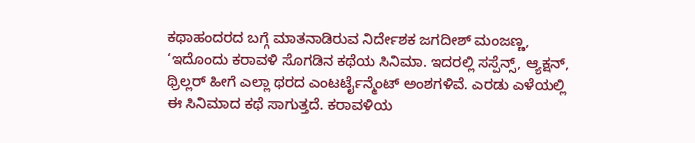ಕಥಾಹಂದರದ ಬಗ್ಗೆ ಮಾತನಾಡಿರುವ ನಿರ್ದೇಶಕ ಜಗದೀಶ್ ಮಂಜಣ್ಣ, ‘ಇದೊಂದು ಕರಾವಳಿ ಸೊಗಡಿನ ಕಥೆಯ ಸಿನಿಮಾ. ಇದರಲ್ಲಿ ಸಸ್ಪೆನ್ಸ್, ಆ್ಯಕ್ಷನ್, ಥ್ರಿಲ್ಲರ್ ಹೀಗೆ ಎಲ್ಲಾ ಥರದ ಎಂಟರ್ಟೈನ್ಮೆಂಟ್ ಅಂಶಗಳಿವೆ. ಎರಡು ಎಳೆಯಲ್ಲಿ ಈ ಸಿನಿಮಾದ ಕಥೆ ಸಾಗುತ್ತದೆ. ಕರಾವಳಿಯ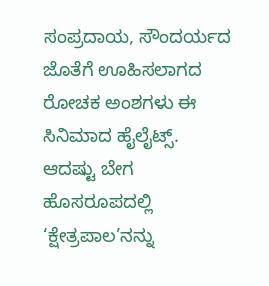ಸಂಪ್ರದಾಯ, ಸೌಂದರ್ಯದ ಜೊತೆಗೆ ಊಹಿಸಲಾಗದ ರೋಚಕ ಅಂಶಗಳು ಈ ಸಿನಿಮಾದ ಹೈಲೈಟ್ಸ್. ಆದಷ್ಟು ಬೇಗ ಹೊಸರೂಪದಲ್ಲಿ ‘ಕ್ಷೇತ್ರಪಾಲ’ನನ್ನು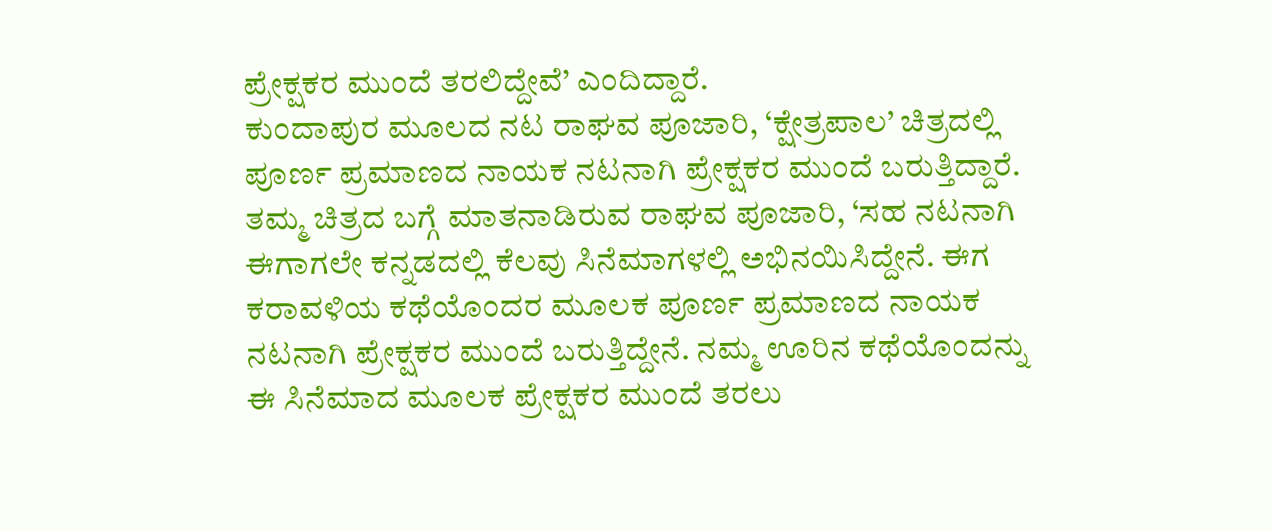ಪ್ರೇಕ್ಷಕರ ಮುಂದೆ ತರಲಿದ್ದೇವೆ’ ಎಂದಿದ್ದಾರೆ.
ಕುಂದಾಪುರ ಮೂಲದ ನಟ ರಾಘವ ಪೂಜಾರಿ, ‘ಕ್ಷೇತ್ರಪಾಲ’ ಚಿತ್ರದಲ್ಲಿ ಪೂರ್ಣ ಪ್ರಮಾಣದ ನಾಯಕ ನಟನಾಗಿ ಪ್ರೇಕ್ಷಕರ ಮುಂದೆ ಬರುತ್ತಿದ್ದಾರೆ. ತಮ್ಮ ಚಿತ್ರದ ಬಗ್ಗೆ ಮಾತನಾಡಿರುವ ರಾಘವ ಪೂಜಾರಿ, ‘ಸಹ ನಟನಾಗಿ ಈಗಾಗಲೇ ಕನ್ನಡದಲ್ಲಿ ಕೆಲವು ಸಿನೆಮಾಗಳಲ್ಲಿ ಅಭಿನಯಿಸಿದ್ದೇನೆ. ಈಗ ಕರಾವಳಿಯ ಕಥೆಯೊಂದರ ಮೂಲಕ ಪೂರ್ಣ ಪ್ರಮಾಣದ ನಾಯಕ ನಟನಾಗಿ ಪ್ರೇಕ್ಷಕರ ಮುಂದೆ ಬರುತ್ತಿದ್ದೇನೆ. ನಮ್ಮ ಊರಿನ ಕಥೆಯೊಂದನ್ನು ಈ ಸಿನೆಮಾದ ಮೂಲಕ ಪ್ರೇಕ್ಷಕರ ಮುಂದೆ ತರಲು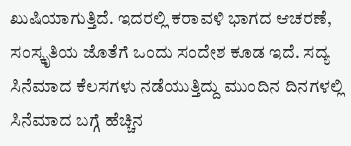ಖುಷಿಯಾಗುತ್ತಿದೆ. ಇದರಲ್ಲಿ ಕರಾವಳಿ ಭಾಗದ ಆಚರಣೆ, ಸಂಸ್ಕೃತಿಯ ಜೊತೆಗೆ ಒಂದು ಸಂದೇಶ ಕೂಡ ಇದೆ. ಸದ್ಯ ಸಿನೆಮಾದ ಕೆಲಸಗಳು ನಡೆಯುತ್ತಿದ್ದು ಮುಂದಿನ ದಿನಗಳಲ್ಲಿ ಸಿನೆಮಾದ ಬಗ್ಗೆ ಹೆಚ್ಚಿನ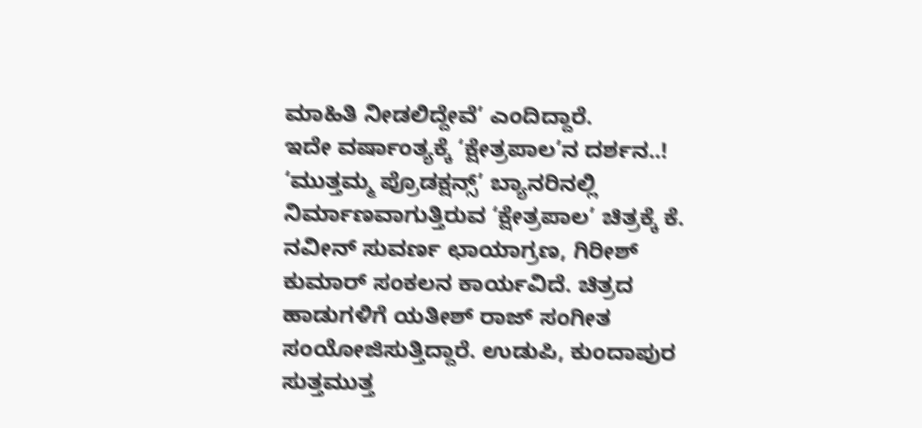ಮಾಹಿತಿ ನೀಡಲಿದ್ದೇವೆ’ ಎಂದಿದ್ದಾರೆ.
ಇದೇ ವರ್ಷಾಂತ್ಯಕ್ಕೆ ‘ಕ್ಷೇತ್ರಪಾಲ’ನ ದರ್ಶನ..!
‘ಮುತ್ತಮ್ಮ ಪ್ರೊಡಕ್ಷನ್ಸ್’ ಬ್ಯಾನರಿನಲ್ಲಿ ನಿರ್ಮಾಣವಾಗುತ್ತಿರುವ ‘ಕ್ಷೇತ್ರಪಾಲ’ ಚಿತ್ರಕ್ಕೆ ಕೆ. ನವೀನ್ ಸುವರ್ಣ ಛಾಯಾಗ್ರಣ, ಗಿರೀಶ್ ಕುಮಾರ್ ಸಂಕಲನ ಕಾರ್ಯವಿದೆ. ಚಿತ್ರದ ಹಾಡುಗಳಿಗೆ ಯತೀಶ್ ರಾಜ್ ಸಂಗೀತ ಸಂಯೋಜಿಸುತ್ತಿದ್ದಾರೆ. ಉಡುಪಿ, ಕುಂದಾಪುರ ಸುತ್ತಮುತ್ತ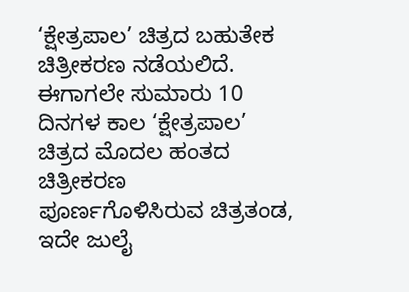‘ಕ್ಷೇತ್ರಪಾಲ’ ಚಿತ್ರದ ಬಹುತೇಕ ಚಿತ್ರೀಕರಣ ನಡೆಯಲಿದೆ. ಈಗಾಗಲೇ ಸುಮಾರು 10 ದಿನಗಳ ಕಾಲ ‘ಕ್ಷೇತ್ರಪಾಲ’ ಚಿತ್ರದ ಮೊದಲ ಹಂತದ ಚಿತ್ರೀಕರಣ ಪೂರ್ಣಗೊಳಿಸಿರುವ ಚಿತ್ರತಂಡ, ಇದೇ ಜುಲೈ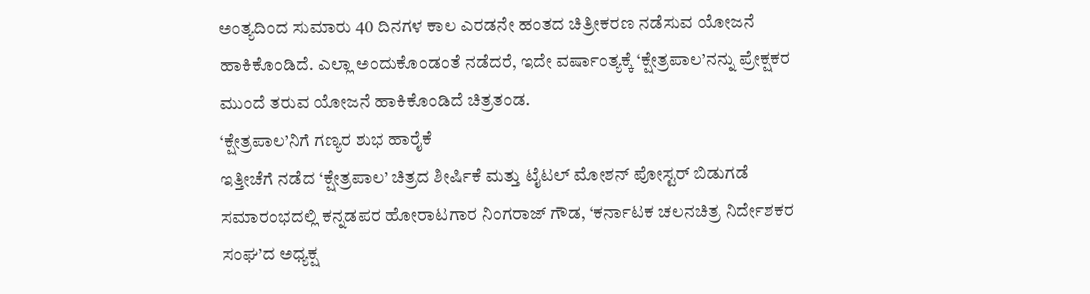ಅಂತ್ಯದಿಂದ ಸುಮಾರು 40 ದಿನಗಳ ಕಾಲ ಎರಡನೇ ಹಂತದ ಚಿತ್ರೀಕರಣ ನಡೆಸುವ ಯೋಜನೆ ಹಾಕಿಕೊಂಡಿದೆ. ಎಲ್ಲಾ ಅಂದುಕೊಂಡಂತೆ ನಡೆದರೆ, ಇದೇ ವರ್ಷಾಂತ್ಯಕ್ಕೆ ‘ಕ್ಷೇತ್ರಪಾಲ’ನನ್ನು ಪ್ರೇಕ್ಷಕರ ಮುಂದೆ ತರುವ ಯೋಜನೆ ಹಾಕಿಕೊಂಡಿದೆ ಚಿತ್ರತಂಡ.
‘ಕ್ಷೇತ್ರಪಾಲ’ನಿಗೆ ಗಣ್ಯರ ಶುಭ ಹಾರೈಕೆ
ಇತ್ತೀಚೆಗೆ ನಡೆದ ‘ಕ್ಷೇತ್ರಪಾಲ’ ಚಿತ್ರದ ಶೀರ್ಷಿಕೆ ಮತ್ತು ಟೈಟಲ್ ಮೋಶನ್ ಪೋಸ್ಟರ್ ಬಿಡುಗಡೆ ಸಮಾರಂಭದಲ್ಲಿ ಕನ್ನಡಪರ ಹೋರಾಟಗಾರ ನಿಂಗರಾಜ್ ಗೌಡ, ‘ಕರ್ನಾಟಕ ಚಲನಚಿತ್ರ ನಿರ್ದೇಶಕರ ಸಂಘ’ದ ಅಧ್ಯಕ್ಷ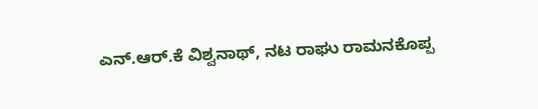ಎನ್.ಆರ್.ಕೆ ವಿಶ್ವನಾಥ್, ನಟ ರಾಘು ರಾಮನಕೊಪ್ಪ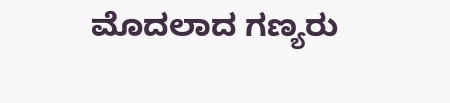ಮೊದಲಾದ ಗಣ್ಯರು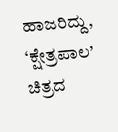ಹಾಜರಿದ್ದು, ‘ಕ್ಷೇತ್ರಪಾಲ’ ಚಿತ್ರದ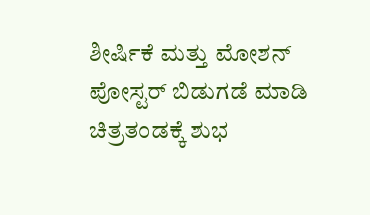ಶೀರ್ಷಿಕೆ ಮತ್ತು ಮೋಶನ್ ಪೋಸ್ಟರ್ ಬಿಡುಗಡೆ ಮಾಡಿ ಚಿತ್ರತಂಡಕ್ಕೆ ಶುಭ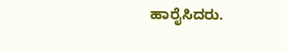ಹಾರೈಸಿದರು.